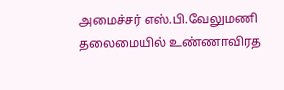அமைச்சர் எஸ்.பி.வேலுமணி தலைமையில் உண்ணாவிரத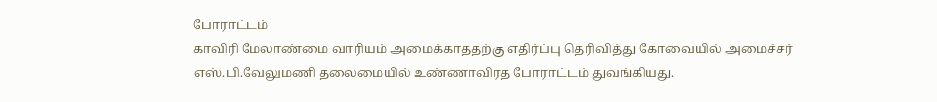போராட்டம்
காவிரி மேலாண்மை வாரியம் அமைக்காததற்கு எதிர்ப்பு தெரிவித்து கோவையில் அமைச்சர் எஸ்.பி.வேலுமணி தலைமையில் உண்ணாவிரத போராட்டம் துவங்கியது.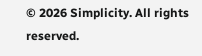© 2026 Simplicity. All rights reserved.